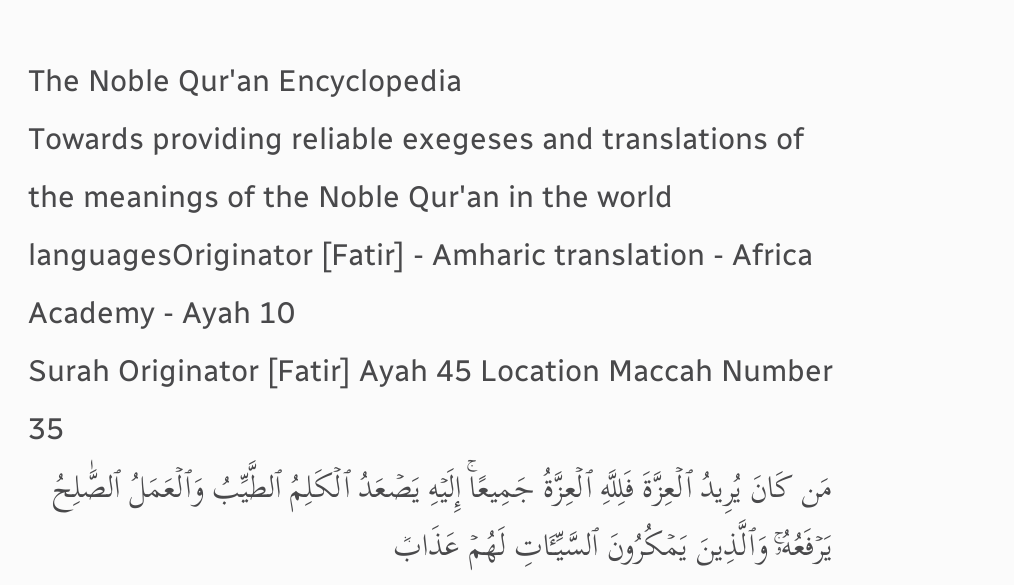The Noble Qur'an Encyclopedia
Towards providing reliable exegeses and translations of the meanings of the Noble Qur'an in the world languagesOriginator [Fatir] - Amharic translation - Africa Academy - Ayah 10
Surah Originator [Fatir] Ayah 45 Location Maccah Number 35
مَن كَانَ يُرِيدُ ٱلۡعِزَّةَ فَلِلَّهِ ٱلۡعِزَّةُ جَمِيعًاۚ إِلَيۡهِ يَصۡعَدُ ٱلۡكَلِمُ ٱلطَّيِّبُ وَٱلۡعَمَلُ ٱلصَّٰلِحُ يَرۡفَعُهُۥۚ وَٱلَّذِينَ يَمۡكُرُونَ ٱلسَّيِّـَٔاتِ لَهُمۡ عَذَابٞ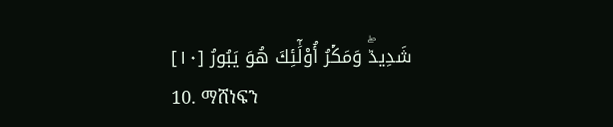شَدِيدٞۖ وَمَكۡرُ أُوْلَٰٓئِكَ هُوَ يَبُورُ [١٠]
10. ማሸነፍን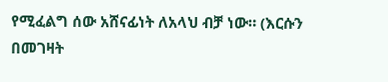የሚፈልግ ሰው አሸናፊነት ለአላህ ብቻ ነው። (እርሱን በመገዛት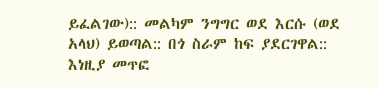ይፈልገው):: መልካም ንግግር ወደ እርሱ (ወደ አላህ) ይወጣል:: በጎ ስራም ከፍ ያደርገዋል:: እነዚያ መጥፎ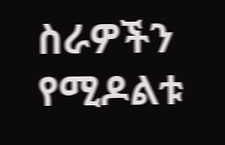ስራዎችን የሚዶልቱ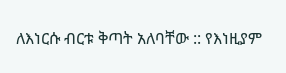ለእነርሱ ብርቱ ቅጣት አለባቸው :: የእነዚያም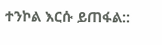ተንኮል እርሱ ይጠፋል::